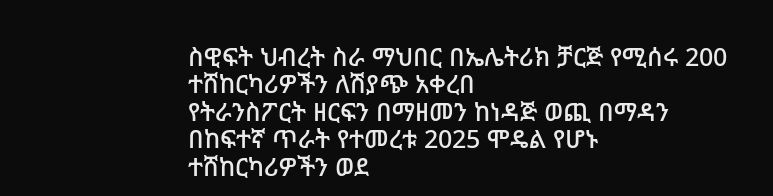ስዊፍት ህብረት ስራ ማህበር በኤሌትሪክ ቻርጅ የሚሰሩ 200 ተሸከርካሪዎችን ለሽያጭ አቀረበ
የትራንስፖርት ዘርፍን በማዘመን ከነዳጅ ወጪ በማዳን በከፍተኛ ጥራት የተመረቱ 2025 ሞዴል የሆኑ ተሸከርካሪዎችን ወደ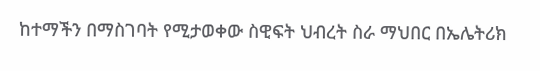ከተማችን በማስገባት የሚታወቀው ስዊፍት ህብረት ስራ ማህበር በኤሌትሪክ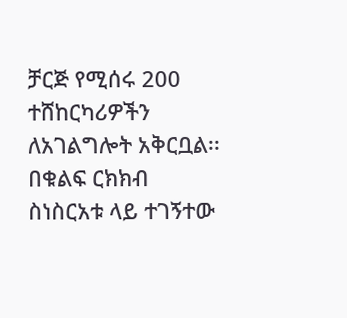ቻርጅ የሚሰሩ 200 ተሸከርካሪዎችን ለአገልግሎት አቅርቧል፡፡ በቁልፍ ርክክብ ስነስርአቱ ላይ ተገኝተው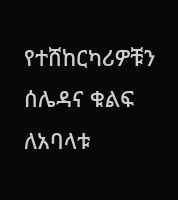የተሸከርካሪዎቹን ሰሌዳና ቁልፍ ለአባላቱ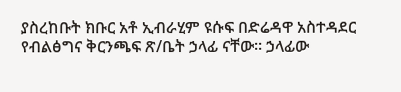ያስረከቡት ክቡር አቶ ኢብራሂም ዩሱፍ በድሬዳዋ አስተዳደር የብልፅግና ቅርንጫፍ ጽ/ቤት ኃላፊ ናቸው፡፡ ኃላፊው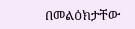በመልዕክታቸው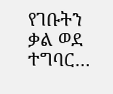የገቡትን ቃል ወደ ተግባር…